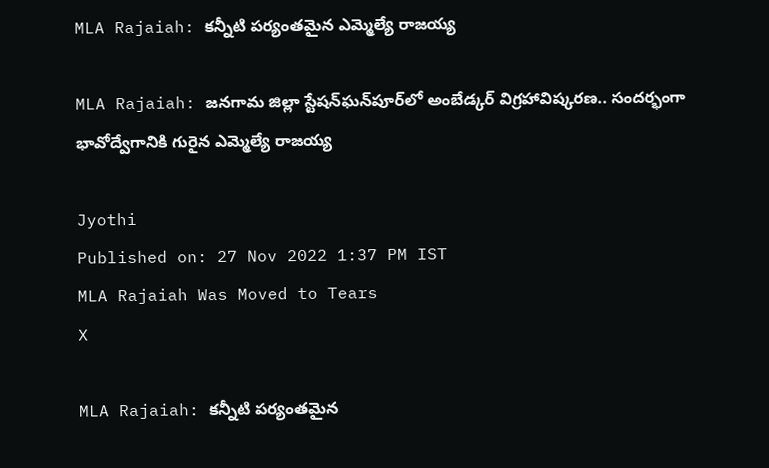MLA Rajaiah: కన్నీటి పర్యంతమైన ఎమ్మెల్యే రాజయ్య

MLA Rajaiah: జనగామ జిల్లా స్టేషన్‌ఘన్‌పూర్‌లో అంబేడ్కర్‌ విగ్రహావిష్కరణ.. సందర్భంగా భావోద్వేగానికి గురైన ఎమ్మెల్యే రాజయ్య

Jyothi
Published on: 27 Nov 2022 1:37 PM IST
MLA Rajaiah Was Moved to Tears
X

MLA Rajaiah: కన్నీటి పర్యంతమైన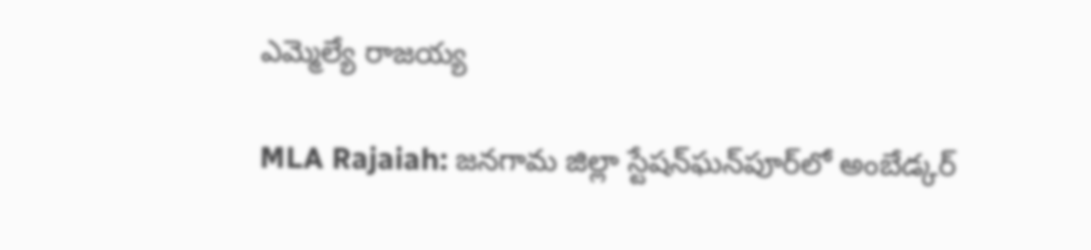ఎమ్మెల్యే రాజయ్య

MLA Rajaiah: జనగామ జిల్లా స్టేషన్‌ఘన్‌పూర్‌లో అంబేడ్కర్‌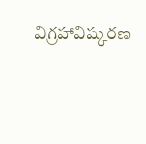విగ్రహావిష్కరణ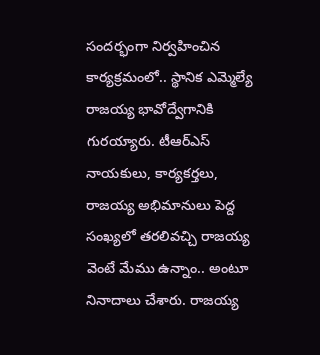సందర్భంగా నిర్వహించిన కార్యక్రమంలో.. స్థానిక ఎమ్మెల్యే రాజయ్య భావోద్వేగానికి గురయ్యారు. టీఆర్ఎస్ నాయకులు, కార్యకర్తలు, రాజయ్య అభిమానులు పెద్ద సంఖ్యలో తరలివచ్చి రాజయ్య వెంటే మేము ఉన్నాం.. అంటూ నినాదాలు చేశారు. రాజయ్య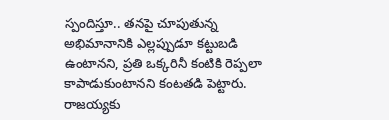స్పందిస్తూ.. తనపై చూపుతున్న అభిమానానికి ఎల్లప్పుడూ కట్టుబడి ఉంటానని, ప్రతి ఒక్కరినీ కంటికి రెప్పలా కాపాడుకుంటానని కంటతడి పెట్టారు. రాజయ్యకు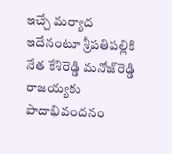ఇచ్చే మర్యాద ఇదేనంటూ శ్రీపతిపల్లికి నేత కేశిరెడ్డి మనోజ్‌రెడ్డి రాజయ్యకు పాదాభివందనం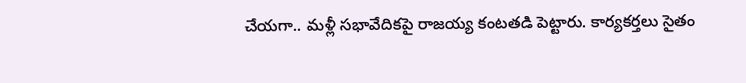చేయగా.. మళ్లీ సభావేదికపై రాజయ్య కంటతడి పెట్టారు. కార్యకర్తలు సైతం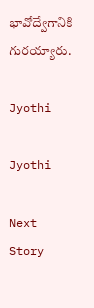భావోద్వేగానికి గురయ్యారు.

Jyothi

Jyothi

Next Story